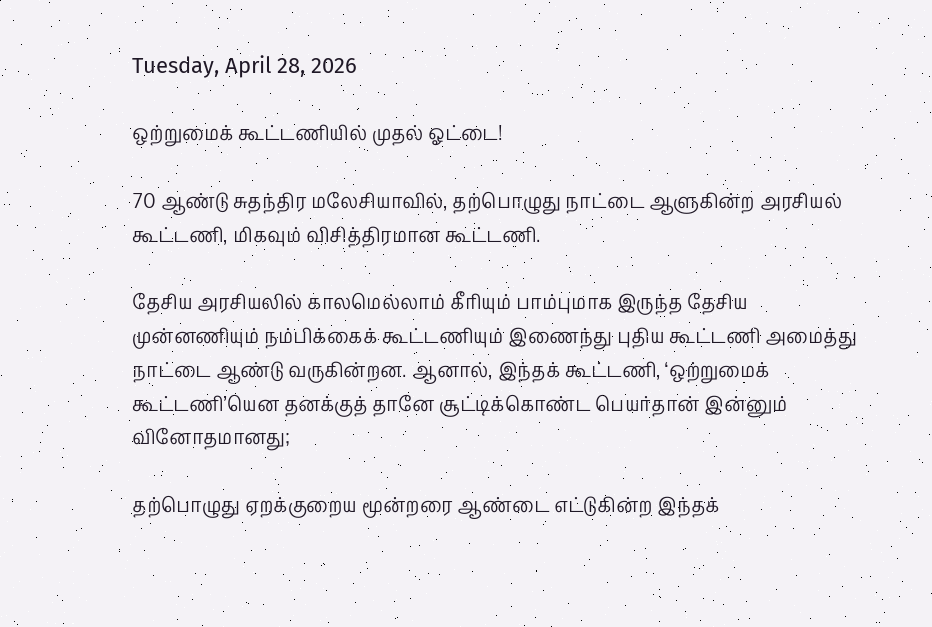Tuesday, April 28, 2026

ஒற்றுமைக் கூட்டணியில் முதல் ஓட்டை!

70 ஆண்டு சுதந்திர மலேசியாவில், தற்பொழுது நாட்டை ஆளுகின்ற அரசியல் கூட்டணி, மிகவும் விசித்திரமான கூட்டணி.

தேசிய அரசியலில் காலமெல்லாம் கீரியும் பாம்புமாக இருந்த தேசிய முன்னணியும் நம்பிக்கைக் கூட்டணியும் இணைந்து புதிய கூட்டணி அமைத்து நாட்டை ஆண்டு வருகின்றன. ஆனால், இந்தக் கூட்டணி, ‘ஒற்றுமைக் கூட்டணி’யென தனக்குத் தானே சூட்டிக்கொண்ட பெயர்தான் இன்னும் வினோதமானது;

தற்பொழுது ஏறக்குறைய மூன்றரை ஆண்டை எட்டுகின்ற இந்தக்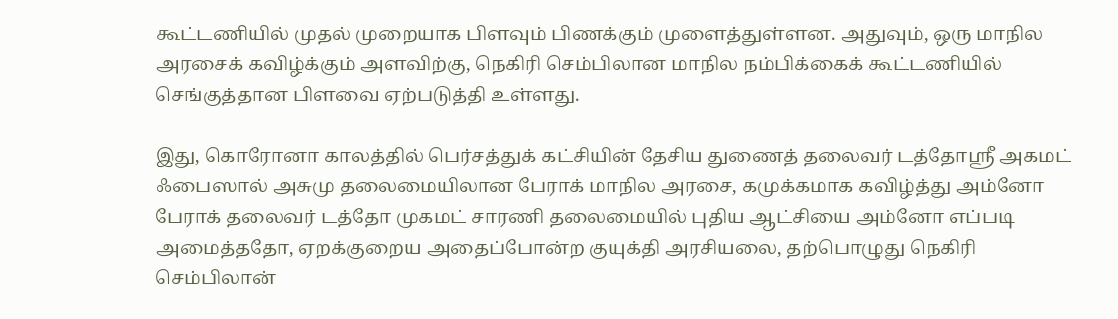கூட்டணியில் முதல் முறையாக பிளவும் பிணக்கும் முளைத்துள்ளன. அதுவும், ஒரு மாநில அரசைக் கவிழ்க்கும் அளவிற்கு, நெகிரி செம்பிலான மாநில நம்பிக்கைக் கூட்டணியில் செங்குத்தான பிளவை ஏற்படுத்தி உள்ளது.

இது, கொரோனா காலத்தில் பெர்சத்துக் கட்சியின் தேசிய துணைத் தலைவர் டத்தோஸ்ரீ அகமட் ஃபைஸால் அசுமு தலைமையிலான பேராக் மாநில அரசை, கமுக்கமாக கவிழ்த்து அம்னோ பேராக் தலைவர் டத்தோ முகமட் சாரணி தலைமையில் புதிய ஆட்சியை அம்னோ எப்படி அமைத்ததோ, ஏறக்குறைய அதைப்போன்ற குயுக்தி அரசியலை, தற்பொழுது நெகிரி செம்பிலான்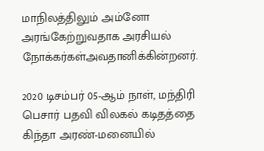மாநிலத்திலும் அம்னோ அரங்கேற்றுவதாக அரசியல் நோக்கர்கள்அவதானிக்கின்றனர்.

2020 டிசம்பர் 05-ஆம் நாள், மந்திரி பெசார் பதவி விலகல் கடிதத்தை கிந்தா அரண்-மனையில்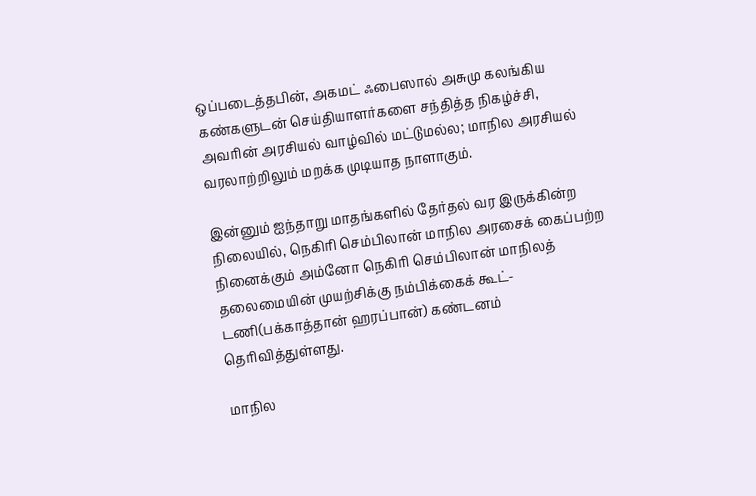ஒப்படைத்தபின், அகமட் ஃபைஸால் அசுமு கலங்கிய கண்களுடன் செய்தியாளர்களை சந்தித்த நிகழ்ச்சி, அவரின் அரசியல் வாழ்வில் மட்டுமல்ல; மாநில அரசியல் வரலாற்றிலும் மறக்க முடியாத நாளாகும்.

இன்னும் ஐந்தாறு மாதங்களில் தேர்தல் வர இருக்கின்ற நிலையில், நெகிரி செம்பிலான் மாநில அரசைக் கைப்பற்ற நினைக்கும் அம்னோ நெகிரி செம்பிலான் மாநிலத் தலைமையின் முயற்சிக்கு நம்பிக்கைக் கூட்-டணி(பக்காத்தான் ஹரப்பான்) கண்டனம் தெரிவித்துள்ளது.

மாநில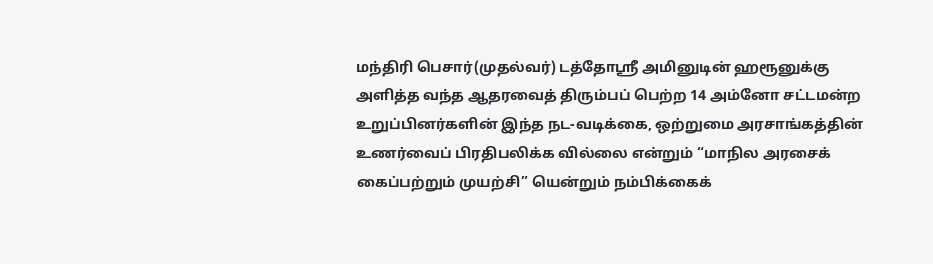மந்திரி பெசார்(முதல்வர்) டத்தோஸ்ரீ அமினுடின் ஹரூனுக்கு அளித்த வந்த ஆதரவைத் திரும்பப் பெற்ற 14 அம்னோ சட்டமன்ற உறுப்பினர்களின் இந்த நட-வடிக்கை, ஒற்றுமை அரசாங்கத்தின் உணர்வைப் பிரதிபலிக்க வில்லை என்றும் “மாநில அரசைக் கைப்பற்றும் முயற்சி” யென்றும் நம்பிக்கைக்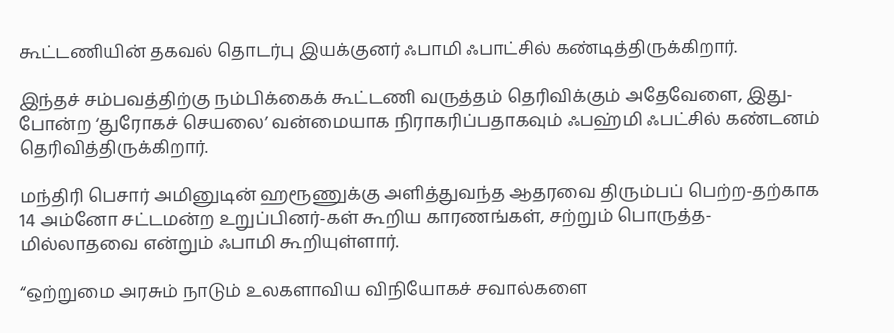கூட்டணியின் தகவல் தொடர்பு இயக்குனர் ஃபாமி ஃபாட்சில் கண்டித்திருக்கிறார்.

இந்தச் சம்பவத்திற்கு நம்பிக்கைக் கூட்டணி வருத்தம் தெரிவிக்கும் அதேவேளை, இது-போன்ற ‘துரோகச் செயலை’ வன்மையாக நிராகரிப்பதாகவும் ஃபஹ்மி ஃபட்சில் கண்டனம் தெரிவித்திருக்கிறார்.

மந்திரி பெசார் அமினுடின் ஹரூணுக்கு அளித்துவந்த ஆதரவை திரும்பப் பெற்ற-தற்காக 14 அம்னோ சட்டமன்ற உறுப்பினர்-கள் கூறிய காரணங்கள், சற்றும் பொருத்த-மில்லாதவை என்றும் ஃபாமி கூறியுள்ளார்.

“ஒற்றுமை அரசும் நாடும் உலகளாவிய விநியோகச் சவால்களை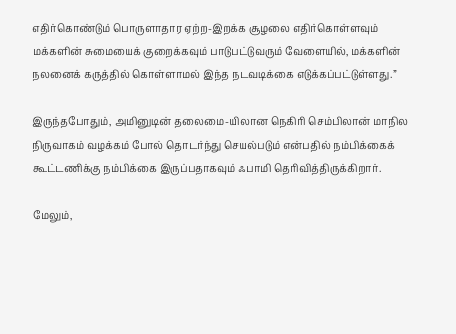எதிர்கொண்டும் பொருளாதார ஏற்ற-இறக்க சூழலை எதிர்கொள்ளவும் மக்களின் சுமையைக் குறைக்கவும் பாடுபட்டுவரும் வேளையில், மக்களின் நலனைக் கருத்தில் கொள்ளாமல் இந்த நடவடிக்கை எடுக்கப்பட்டுள்ளது.”

இருந்தபோதும், அமினுடின் தலைமை-யிலான நெகிரி செம்பிலான் மாநில நிருவாகம் வழக்கம் போல் தொடர்ந்து செயல்படும் என்பதில் நம்பிக்கைக் கூட்டணிக்கு நம்பிக்கை இருப்பதாகவும் ஃபாமி தெரிவித்திருக்கிறார்.

மேலும்,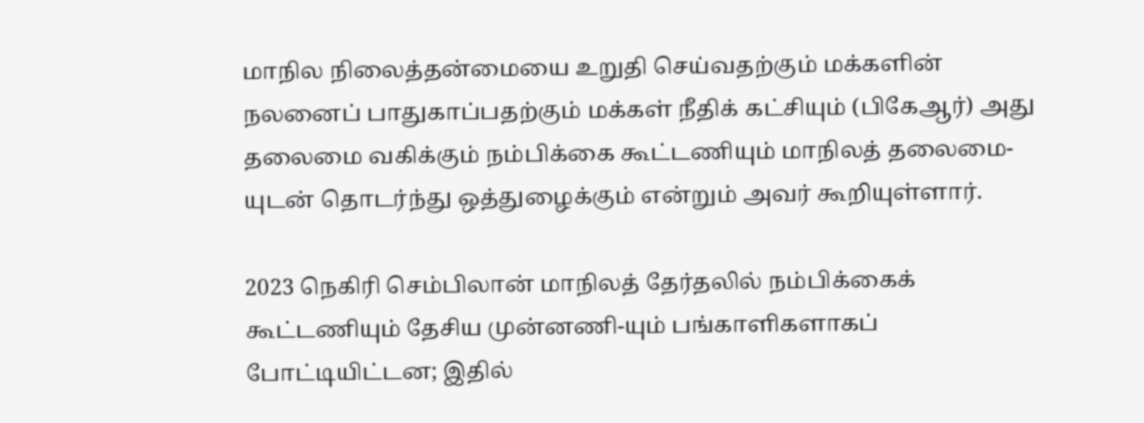மாநில நிலைத்தன்மையை உறுதி செய்வதற்கும் மக்களின் நலனைப் பாதுகாப்பதற்கும் மக்கள் நீதிக் கட்சியும் (பிகேஆர்) அது தலைமை வகிக்கும் நம்பிக்கை கூட்டணியும் மாநிலத் தலைமை-யுடன் தொடர்ந்து ஒத்துழைக்கும் என்றும் அவர் கூறியுள்ளார்.

2023 நெகிரி செம்பிலான் மாநிலத் தேர்தலில் நம்பிக்கைக் கூட்டணியும் தேசிய முன்னணி-யும் பங்காளிகளாகப் போட்டியிட்டன; இதில்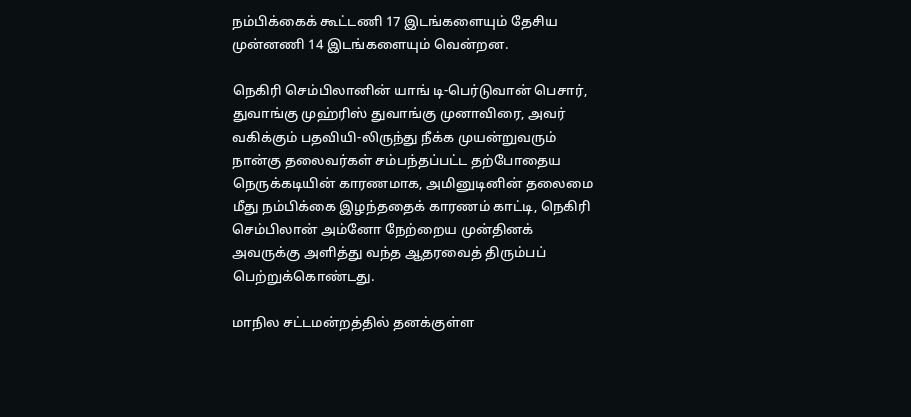நம்பிக்கைக் கூட்டணி 17 இடங்களையும் தேசிய முன்னணி 14 இடங்களையும் வென்றன.

நெகிரி செம்பிலானின் யாங் டி-பெர்டுவான் பெசார், துவாங்கு முஹ்ரிஸ் துவாங்கு முனாவிரை, அவர் வகிக்கும் பதவியி-லிருந்து நீக்க முயன்றுவரும் நான்கு தலைவர்கள் சம்பந்தப்பட்ட தற்போதைய நெருக்கடியின் காரணமாக, அமினுடினின் தலைமை மீது நம்பிக்கை இழந்ததைக் காரணம் காட்டி, நெகிரி செம்பிலான் அம்னோ நேற்றைய முன்தினக் அவருக்கு அளித்து வந்த ஆதரவைத் திரும்பப் பெற்றுக்கொண்டது.

மாநில சட்டமன்றத்தில் தனக்குள்ள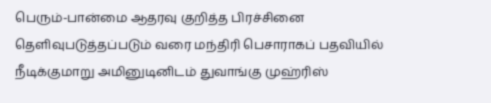பெரும்-பான்மை ஆதரவு குறித்த பிரச்சினை தெளிவுபடுத்தப்படும் வரை மந்திரி பெசாராகப் பதவியில் நீடிக்குமாறு அமினுடினிடம் துவாங்கு முஹ்ரிஸ்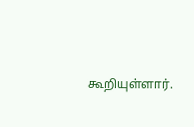கூறியுள்ளார்.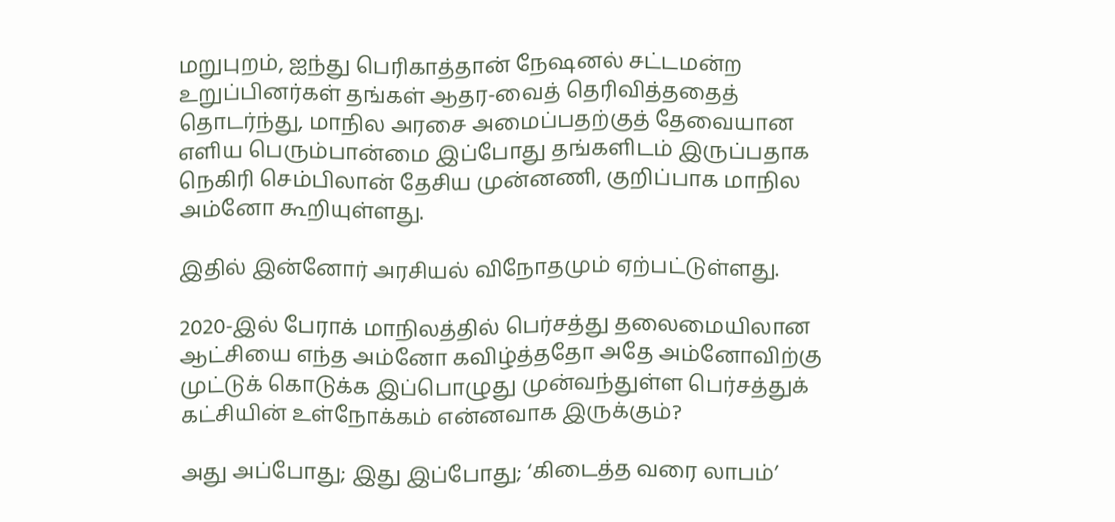மறுபுறம், ஐந்து பெரிகாத்தான் நேஷனல் சட்டமன்ற உறுப்பினர்கள் தங்கள் ஆதர-வைத் தெரிவித்ததைத் தொடர்ந்து, மாநில அரசை அமைப்பதற்குத் தேவையான எளிய பெரும்பான்மை இப்போது தங்களிடம் இருப்பதாக நெகிரி செம்பிலான் தேசிய முன்னணி, குறிப்பாக மாநில அம்னோ கூறியுள்ளது.

இதில் இன்னோர் அரசியல் விநோதமும் ஏற்பட்டுள்ளது.

2020-இல் பேராக் மாநிலத்தில் பெர்சத்து தலைமையிலான ஆட்சியை எந்த அம்னோ கவிழ்த்ததோ அதே அம்னோவிற்கு முட்டுக் கொடுக்க இப்பொழுது முன்வந்துள்ள பெர்சத்துக் கட்சியின் உள்நோக்கம் என்னவாக இருக்கும்?

அது அப்போது; இது இப்போது; ‘கிடைத்த வரை லாபம்’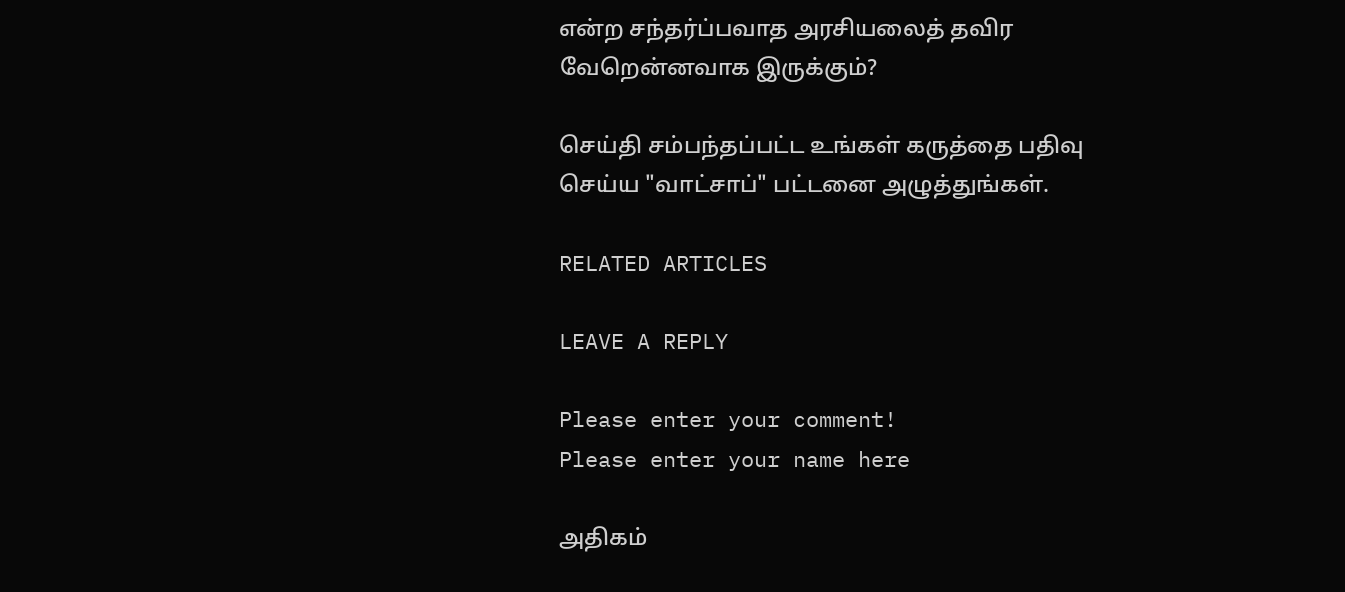என்ற சந்தர்ப்பவாத அரசியலைத் தவிர வேறென்னவாக இருக்கும்?

செய்தி சம்பந்தப்பட்ட உங்கள் கருத்தை பதிவு செய்ய "வாட்சாப்" பட்டனை அழுத்துங்கள்.

RELATED ARTICLES

LEAVE A REPLY

Please enter your comment!
Please enter your name here

அதிகம்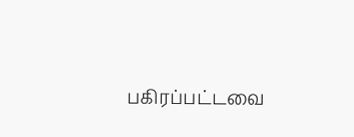பகிரப்பட்டவை